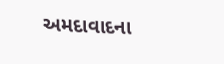અમદાવાદના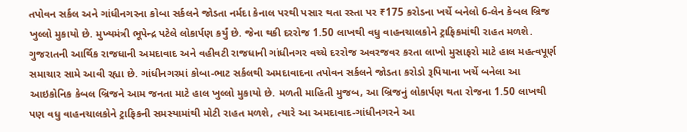તપોવન સર્કલ અને ગાંધીનગરના કોબા સર્કલને જોડતા નર્મદા કેનાલ પરથી પસાર થતા રસ્તા પર ₹175 કરોડના ખર્ચે બનેલો 6-લેન કેબલ બ્રિજ ખુલ્લો મુકાયો છે. મુખ્યમંત્રી ભૂપેન્દ્ર પટેલે લોકાર્પણ કર્યું છે. જેના થકી દરરોજ 1.50 લાખથી વધુ વાહનચાલકોને ટ્રાફિકમાંથી રાહત મળશે. ગુજરાતની આર્થિક રાજધાની અમદાવાદ અને વહીવટી રાજધાની ગાંધીનગર વચ્ચે દરરોજ અવરજવર કરતા લાખો મુસાફરો માટે હાલ મહત્વપૂર્ણ સમાચાર સામે આવી રહ્યા છે. ગાંધીનગરમાં કોબા-ભાટ સર્કલથી અમદાવાદના તપોવન સર્કલને જોડતા કરોડો રૂપિયાના ખર્ચે બનેલા આ આઇકોનિક કેબલ બ્રિજને આમ જનતા માટે હાલ ખુલ્લો મુકાયો છે. મળતી માહિતી મુજબ, આ બ્રિજનું લોકાર્પણ થતા રોજના 1.50 લાખથી પણ વધુ વાહનચાલકોને ટ્રાફિકની સમસ્યામાંથી મોટી રાહત મળશે, ત્યારે આ અમદાવાદ-ગાંધીનગરને આ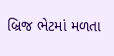બ્રિજ ભેટમાં મળતા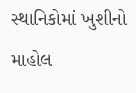સ્થાનિકોમાં ખુશીનો માહોલ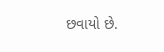છવાયો છે.